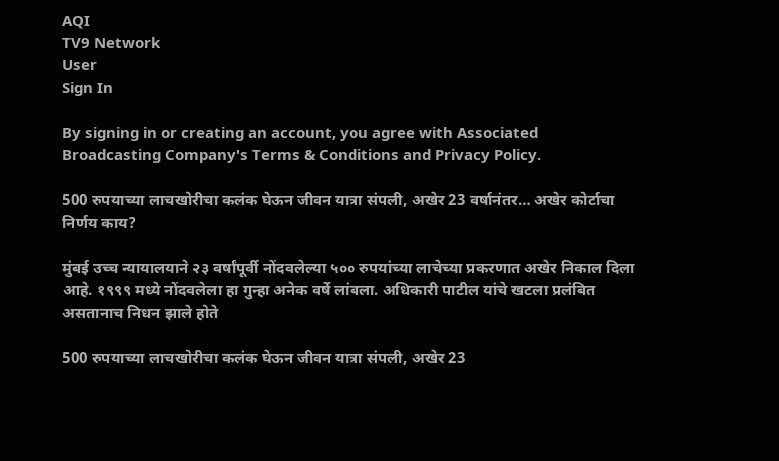AQI
TV9 Network
User
Sign In

By signing in or creating an account, you agree with Associated Broadcasting Company's Terms & Conditions and Privacy Policy.

500 रुपयाच्या लाचखोरीचा कलंक घेऊन जीवन यात्रा संपली, अखेर 23 वर्षानंतर… अखेर कोर्टाचा निर्णय काय?

मुंबई उच्च न्यायालयाने २३ वर्षांपूर्वी नोंदवलेल्या ५०० रुपयांच्या लाचेच्या प्रकरणात अखेर निकाल दिला आहे. १९९९ मध्ये नोंदवलेला हा गुन्हा अनेक वर्षे लांबला. अधिकारी पाटील यांचे खटला प्रलंबित असतानाच निधन झाले होते

500 रुपयाच्या लाचखोरीचा कलंक घेऊन जीवन यात्रा संपली, अखेर 23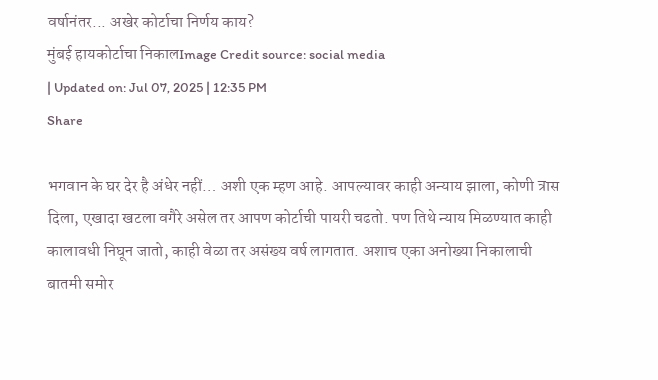वर्षानंतर... अखेर कोर्टाचा निर्णय काय?
मुंबई हायकोर्टाचा निकालImage Credit source: social media
| Updated on: Jul 07, 2025 | 12:35 PM
Share

भगवान के घर देर है अंधेर नहीं… अशी एक म्हण आहे. आपल्यावर काही अन्याय झाला, कोणी त्रास दिला, एखादा खटला वगैरे असेल तर आपण कोर्टाची पायरी चढतो. पण तिथे न्याय मिळण्यात काही कालावधी निघून जातो, काही वेळा तर असंख्य वर्ष लागतात. अशाच एका अनोख्या निकालाची बातमी समोर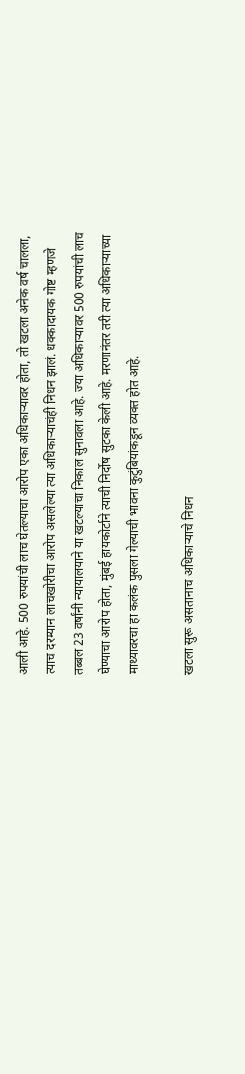आली आहे. 500 रुपयांची लाच घेतल्याचा आरोप एका अधिकाऱ्यावर होता, तो खटला अनेक वर्ष चालला, त्याच दरम्यान लाचखोरीचा आरोप असलेल्या त्या अधिकाऱ्याचंही निधन झालं. धक्कादायक गोष्ट म्हणजे तब्बल 23 वर्षांनी न्यायालयाने या खटल्याचा निकाल सुनावला आहे. ज्या अधिकाऱ्यावर 500 रुपयांची लाच घेण्याचा आरोप होता, मुंबई हायकोर्टाने त्याची निर्दोष सुटका केली आहे. मरणानंतर तरी त्या अधिकाऱ्याच्या माथ्यावरचा हा कलंक पुसला गेल्याची भावना कुटुंबियांकडून व्यक्त होत आहे.

खटला सुरू असतानाच अधिकाऱ्याचे निधन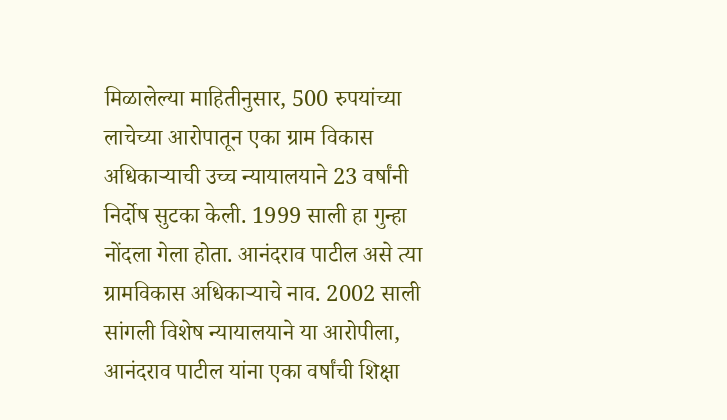मिळालेल्या माहितीनुसार, 500 रुपयांच्या लाचेच्या आरोपातून एका ग्राम विकास अधिकाऱ्याची उच्च न्यायालयाने 23 वर्षांनी निर्दोष सुटका केली. 1999 साली हा गुन्हा नोंदला गेला होता. आनंदराव पाटील असे त्या ग्रामविकास अधिकाऱ्याचे नाव. 2002 साली सांगली विशेष न्यायालयाने या आरोपीला, आनंदराव पाटील यांना एका वर्षांची शिक्षा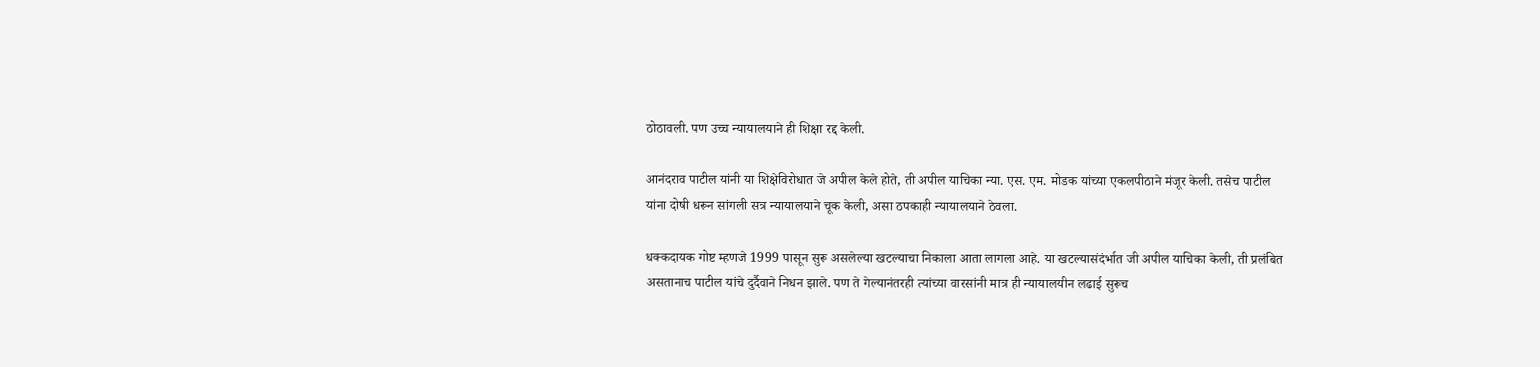ठोठावली. पण उच्च न्यायालयाने ही शिक्षा रद्द केली.

आनंदराव पाटील यांनी या शिक्षेविरोधात जे अपील केले होते, ती अपील याचिका न्या. एस. एम. मोडक यांच्या एकलपीठाने मंजूर केली. तसेच पाटील यांना दोषी धरून सांगली सत्र न्यायालयाने चूक केली, असा ठपकाही न्यायालयाने ठेवला.

धक्कदायक गोष्ट म्हणजे 1999 पासून सुरू असलेल्या खटल्याचा निकाला आता लागला आहे. या खटल्यासंदंर्भात जी अपील याचिका केली, ती प्रलंबित असतानाच पाटील यांचे दुर्दैवाने निधन झाले. पण ते गेल्यानंतरही त्यांच्या वारसांनी मात्र ही न्यायालयीन लढाई सुरूच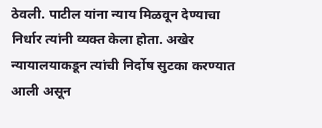ठेवली. पाटील यांना न्याय मिळवून देण्याचा निर्धार त्यांनी व्यक्त केला होता. अखेर न्यायालयाकडून त्यांची निर्दोष सुटका करण्यात आली असून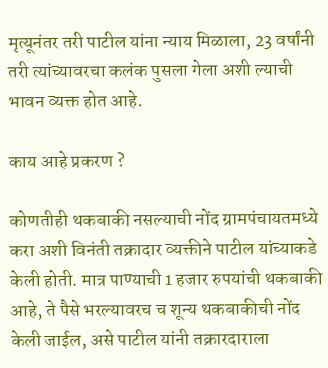मृत्यूनंतर तरी पाटील यांना न्याय मिळाला, 23 वर्षांनी तरी त्यांच्यावरचा कलंक पुसला गेला अशी ल्याची भावन व्यक्त होत आहे.

काय आहे प्रकरण ?

कोणतीही थकबाकी नसल्याची नोंद ग्रामपंचायतमध्ये करा अशी विनंती तक्रादार व्यक्तीने पाटील यांच्याकडे केली होती. मात्र पाण्याची 1 हजार रुपयांची थकबाकी आहे, ते पैसे भरल्यावरच च शून्य थकबाकीची नोंद केली जाईल, असे पाटील यांनी तक्रारदाराला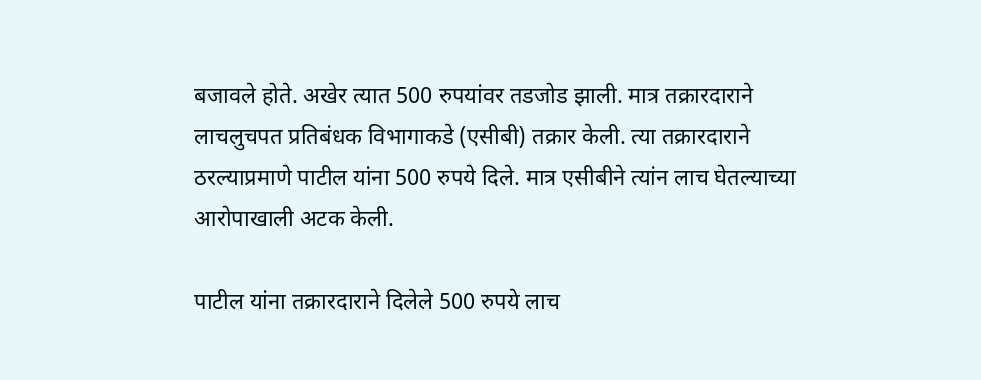बजावले होते. अखेर त्यात 500 रुपयांवर तडजोड झाली. मात्र तक्रारदाराने लाचलुचपत प्रतिबंधक विभागाकडे (एसीबी) तक्रार केली. त्या तक्रारदाराने ठरल्याप्रमाणे पाटील यांना 500 रुपये दिले. मात्र एसीबीने त्यांन लाच घेतल्याच्या आरोपाखाली अटक केली.

पाटील यांना तक्रारदाराने दिलेले 500 रुपये लाच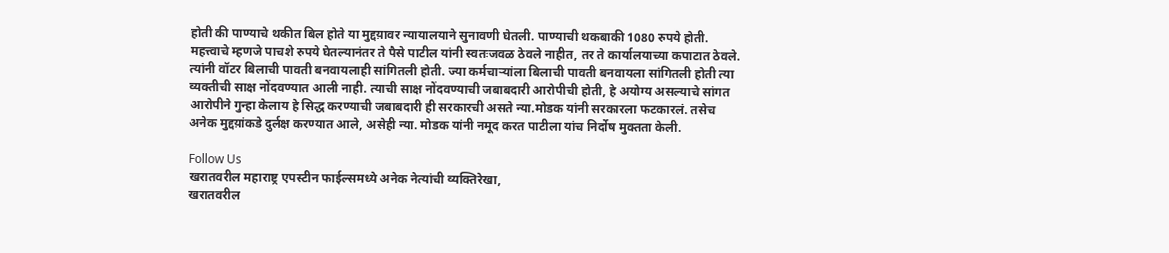होती की पाण्याचे थकीत बिल होते या मुद्दय़ावर न्यायालयाने सुनावणी घेतली. पाण्याची थकबाकी 1080 रुपये होती. महत्त्वाचे म्हणजे पाचशे रुपये घेतल्यानंतर ते पैसे पाटील यांनी स्वतःजवळ ठेवले नाहीत, तर ते कार्यालयाच्या कपाटात ठेवले. त्यांनी वॉटर बिलाची पावती बनवायलाही सांगितली होती. ज्या कर्मचाऱ्यांला बिलाची पावती बनवायला सांगितली होती त्या व्यक्तीची साक्ष नोंदवण्यात आली नाही. त्याची साक्ष नोंदवण्याची जबाबदारी आरोपीची होती, हे अयोग्य असल्याचे सांगत आरोपीने गुन्हा केलाय हे सिद्ध करण्याची जबाबदारी ही सरकारची असते न्या.मोडक यांनी सरकारला फटकारलं. तसेच अनेक मुद्दय़ांकडे दुर्लक्ष करण्यात आले, असेही न्या. मोडक यांनी नमूद करत पाटीला यांच निर्दोष मुक्तता केली.

Follow Us
खरातवरील महाराष्ट्र एपस्टीन फाईल्समध्ये अनेक नेत्यांची व्यक्तिरेखा,
खरातवरील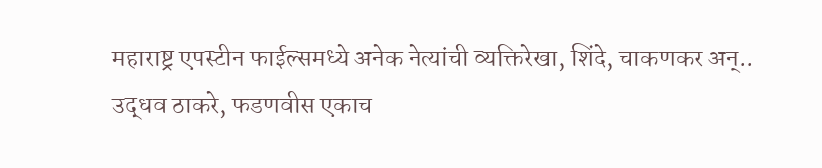महाराष्ट्र एपस्टीन फाईल्समध्ये अनेक नेत्यांची व्यक्तिरेखा, शिंदे, चाकणकर अन्..
उद्धव ठाकरे, फडणवीस एकाच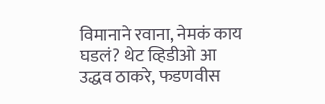विमानाने रवाना, नेमकं काय घडलं? थेट व्हिडीओ आ
उद्धव ठाकरे, फडणवीस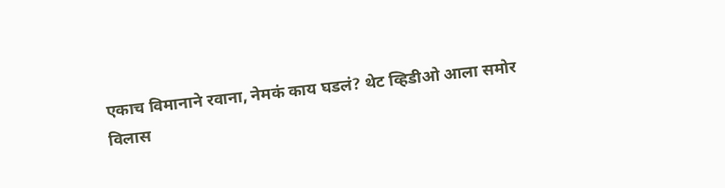एकाच विमानाने रवाना, नेमकं काय घडलं? थेट व्हिडीओ आला समोर
विलास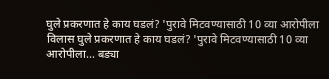घुले प्रकरणात हे काय घडलं? 'पुरावे मिटवण्यासाठी 10 व्या आरोपीला
विलास घुले प्रकरणात हे काय घडलं? 'पुरावे मिटवण्यासाठी 10 व्या आरोपीला... बड्या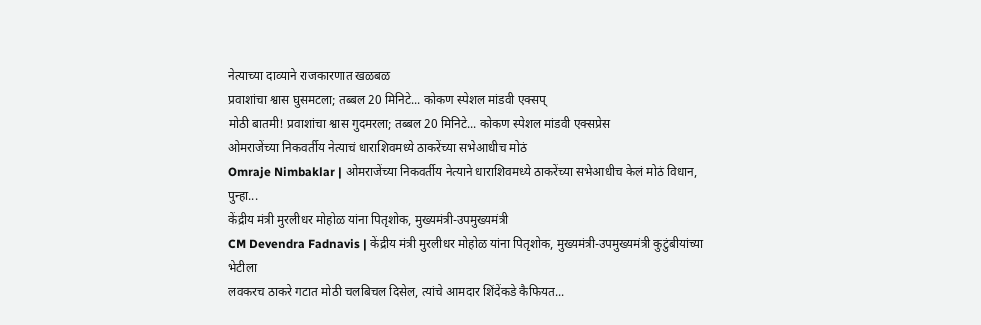नेत्याच्या दाव्याने राजकारणात खळबळ
प्रवाशांचा श्वास घुसमटला; तब्बल 20 मिनिटे... कोकण स्पेशल मांडवी एक्सप्
मोठी बातमी! प्रवाशांचा श्वास गुदमरला; तब्बल 20 मिनिटे... कोकण स्पेशल मांडवी एक्सप्रेस
ओमराजेंच्या निकवर्तीय नेत्याचं धाराशिवमध्ये ठाकरेंच्या सभेआधीच मोठं
Omraje Nimbaklar | ओमराजेंच्या निकवर्तीय नेत्याने धाराशिवमध्ये ठाकरेंच्या सभेआधीच केलं मोठं विधान, पुन्हा...
केंद्रीय मंत्री मुरलीधर मोहोळ यांना पितृशोक, मुख्यमंत्री-उपमुख्यमंत्री
CM Devendra Fadnavis | केंद्रीय मंत्री मुरलीधर मोहोळ यांना पितृशोक, मुख्यमंत्री-उपमुख्यमंत्री कुटुंबीयांच्या भेटीला
लवकरच ठाकरे गटात मोठी चलबिचल दिसेल, त्यांचे आमदार शिंदेंकडे कैफियत...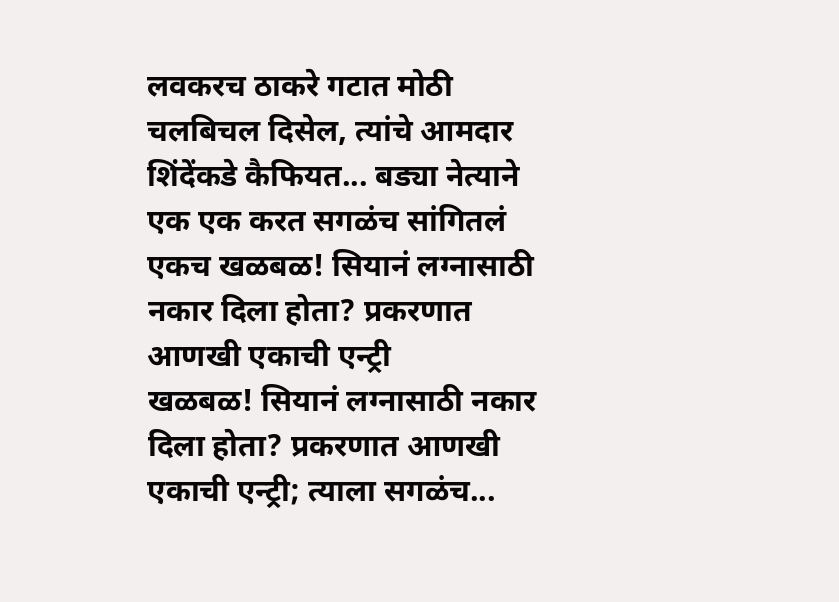लवकरच ठाकरे गटात मोठी चलबिचल दिसेल, त्यांचे आमदार शिंदेंकडे कैफियत... बड्या नेत्याने एक एक करत सगळंच सांगितलं
एकच खळबळ! सियानं लग्नासाठी नकार दिला होता? प्रकरणात आणखी एकाची एन्ट्री
खळबळ! सियानं लग्नासाठी नकार दिला होता? प्रकरणात आणखी एकाची एन्ट्री; त्याला सगळंच...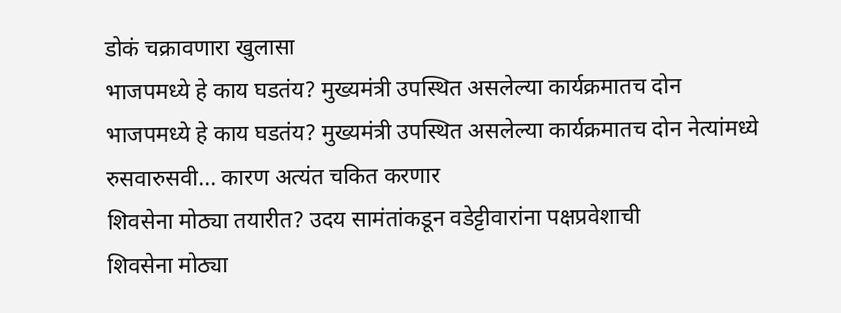डोकं चक्रावणारा खुलासा
भाजपमध्ये हे काय घडतंय? मुख्यमंत्री उपस्थित असलेल्या कार्यक्रमातच दोन
भाजपमध्ये हे काय घडतंय? मुख्यमंत्री उपस्थित असलेल्या कार्यक्रमातच दोन नेत्यांमध्ये रुसवारुसवी... कारण अत्यंत चकित करणार
शिवसेना मोठ्या तयारीत? उदय सामंतांकडून वडेट्टीवारांना पक्षप्रवेशाची
शिवसेना मोठ्या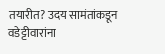तयारीत? उदय सामंतांकडून वडेट्टीवारांना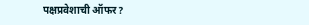पक्षप्रवेशाची ऑफर?